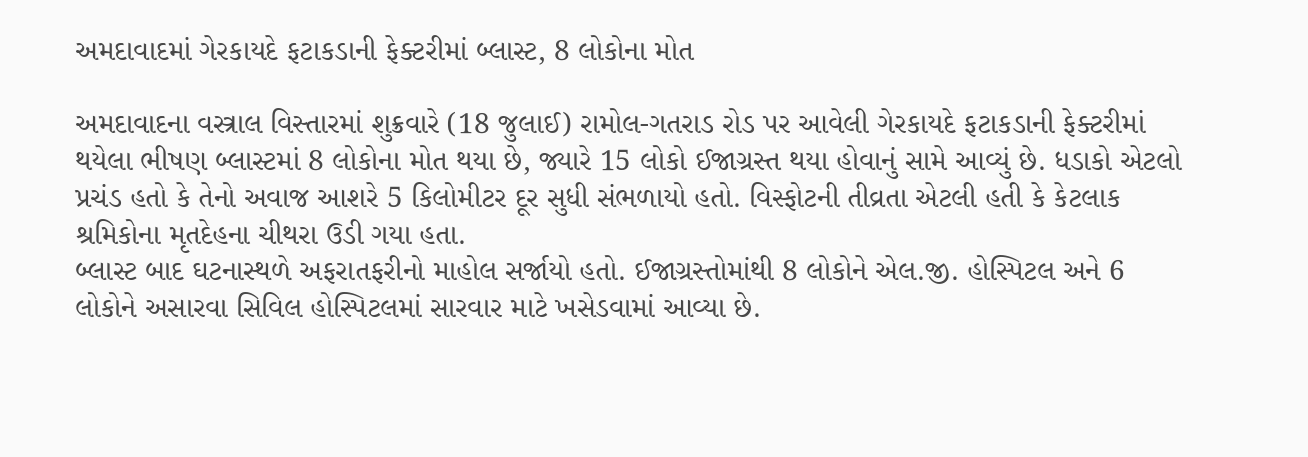અમદાવાદમાં ગેરકાયદે ફટાકડાની ફેક્ટરીમાં બ્લાસ્ટ, 8 લોકોના મોત

અમદાવાદના વસ્ત્રાલ વિસ્તારમાં શુક્રવારે (18 જુલાઈ) રામોલ-ગતરાડ રોડ પર આવેલી ગેરકાયદે ફટાકડાની ફેક્ટરીમાં થયેલા ભીષણ બ્લાસ્ટમાં 8 લોકોના મોત થયા છે, જ્યારે 15 લોકો ઈજાગ્રસ્ત થયા હોવાનું સામે આવ્યું છે. ધડાકો એટલો પ્રચંડ હતો કે તેનો અવાજ આશરે 5 કિલોમીટર દૂર સુધી સંભળાયો હતો. વિસ્ફોટની તીવ્રતા એટલી હતી કે કેટલાક શ્રમિકોના મૃતદેહના ચીથરા ઉડી ગયા હતા.
બ્લાસ્ટ બાદ ઘટનાસ્થળે અફરાતફરીનો માહોલ સર્જાયો હતો. ઈજાગ્રસ્તોમાંથી 8 લોકોને એલ.જી. હોસ્પિટલ અને 6 લોકોને અસારવા સિવિલ હોસ્પિટલમાં સારવાર માટે ખસેડવામાં આવ્યા છે.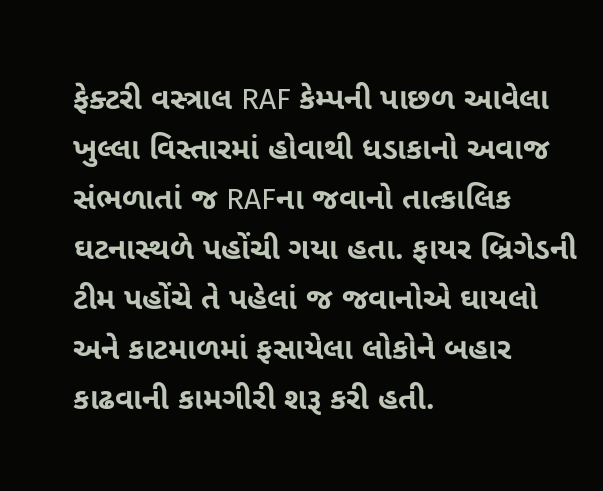ફેક્ટરી વસ્ત્રાલ RAF કેમ્પની પાછળ આવેલા ખુલ્લા વિસ્તારમાં હોવાથી ધડાકાનો અવાજ સંભળાતાં જ RAFના જવાનો તાત્કાલિક ઘટનાસ્થળે પહોંચી ગયા હતા. ફાયર બ્રિગેડની ટીમ પહોંચે તે પહેલાં જ જવાનોએ ઘાયલો અને કાટમાળમાં ફસાયેલા લોકોને બહાર કાઢવાની કામગીરી શરૂ કરી હતી.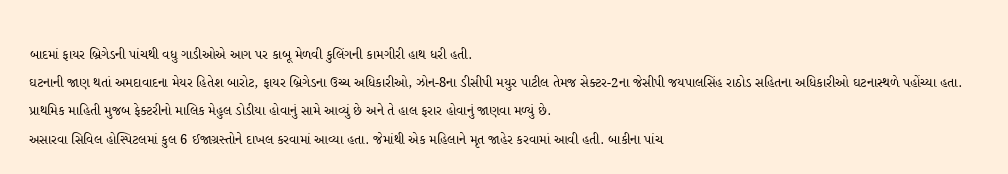બાદમાં ફાયર બ્રિગેડની પાંચથી વધુ ગાડીઓએ આગ પર કાબૂ મેળવી કુલિંગની કામગીરી હાથ ધરી હતી.
ઘટનાની જાણ થતાં અમદાવાદના મેયર હિતેશ બારોટ, ફાયર બ્રિગેડના ઉચ્ચ અધિકારીઓ, ઝોન-8ના ડીસીપી મયુર પાટીલ તેમજ સેક્ટર-2ના જેસીપી જયપાલસિંહ રાઠોડ સહિતના અધિકારીઓ ઘટનાસ્થળે પહોંચ્યા હતા. પ્રાથમિક માહિતી મુજબ ફેક્ટરીનો માલિક મેહુલ ડોડીયા હોવાનું સામે આવ્યું છે અને તે હાલ ફરાર હોવાનું જાણવા મળ્યું છે.
અસારવા સિવિલ હોસ્પિટલમાં કુલ 6 ઈજાગ્રસ્તોને દાખલ કરવામાં આવ્યા હતા. જેમાંથી એક મહિલાને મૃત જાહેર કરવામાં આવી હતી. બાકીના પાંચ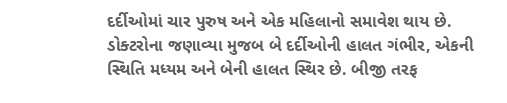દર્દીઓમાં ચાર પુરુષ અને એક મહિલાનો સમાવેશ થાય છે. ડોક્ટરોના જણાવ્યા મુજબ બે દર્દીઓની હાલત ગંભીર, એકની સ્થિતિ મધ્યમ અને બેની હાલત સ્થિર છે. બીજી તરફ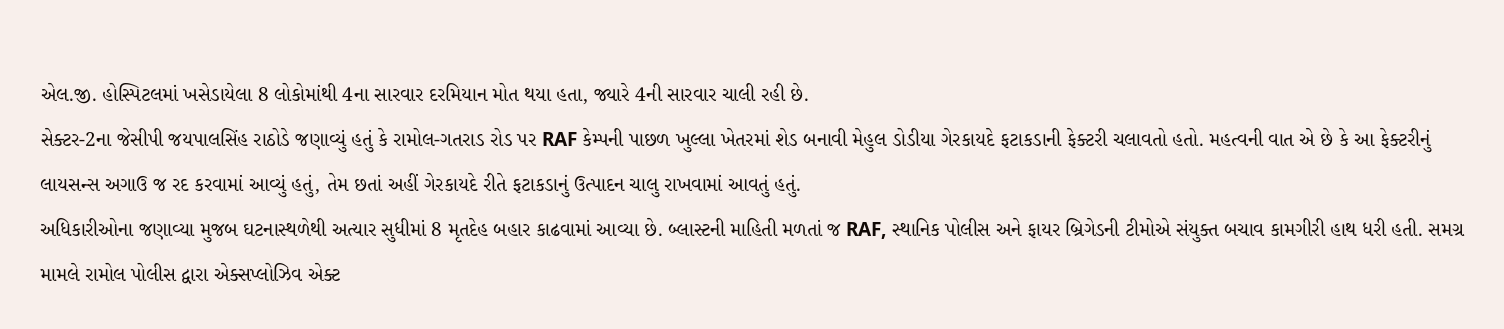એલ.જી. હોસ્પિટલમાં ખસેડાયેલા 8 લોકોમાંથી 4ના સારવાર દરમિયાન મોત થયા હતા, જ્યારે 4ની સારવાર ચાલી રહી છે.
સેક્ટર-2ના જેસીપી જયપાલસિંહ રાઠોડે જણાવ્યું હતું કે રામોલ-ગતરાડ રોડ પર RAF કેમ્પની પાછળ ખુલ્લા ખેતરમાં શેડ બનાવી મેહુલ ડોડીયા ગેરકાયદે ફટાકડાની ફેક્ટરી ચલાવતો હતો. મહત્વની વાત એ છે કે આ ફેક્ટરીનું લાયસન્સ અગાઉ જ રદ કરવામાં આવ્યું હતું, તેમ છતાં અહીં ગેરકાયદે રીતે ફટાકડાનું ઉત્પાદન ચાલુ રાખવામાં આવતું હતું.
અધિકારીઓના જણાવ્યા મુજબ ઘટનાસ્થળેથી અત્યાર સુધીમાં 8 મૃતદેહ બહાર કાઢવામાં આવ્યા છે. બ્લાસ્ટની માહિતી મળતાં જ RAF, સ્થાનિક પોલીસ અને ફાયર બ્રિગેડની ટીમોએ સંયુક્ત બચાવ કામગીરી હાથ ધરી હતી. સમગ્ર મામલે રામોલ પોલીસ દ્વારા એક્સપ્લોઝિવ એક્ટ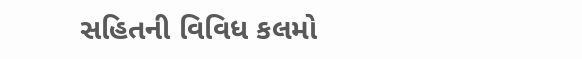સહિતની વિવિધ કલમો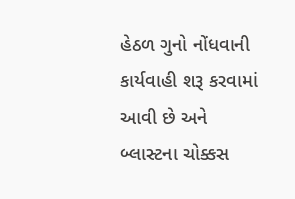હેઠળ ગુનો નોંધવાની કાર્યવાહી શરૂ કરવામાં આવી છે અને બ્લાસ્ટના ચોક્કસ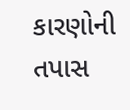કારણોની તપાસ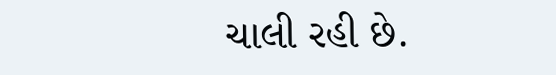ચાલી રહી છે.